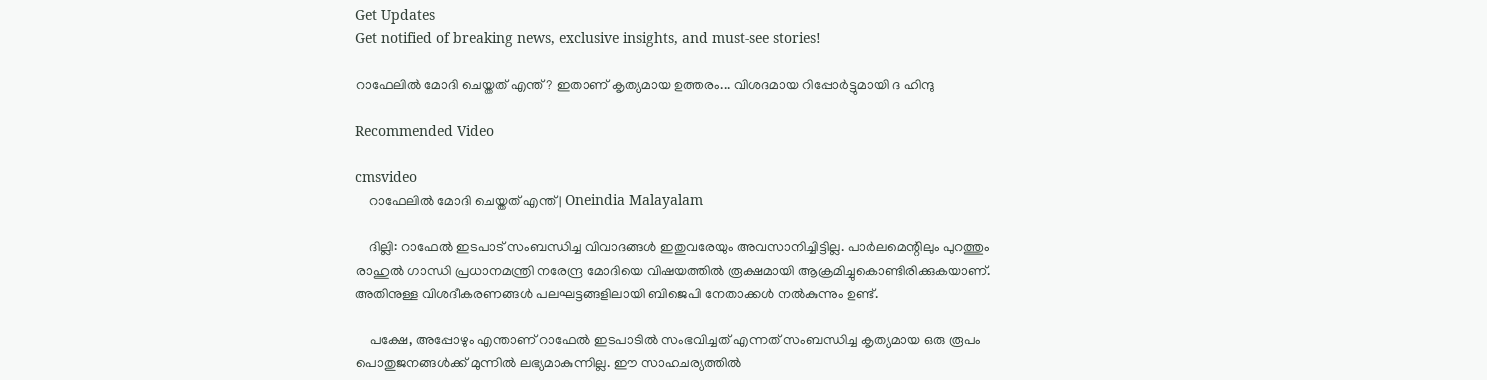Get Updates
Get notified of breaking news, exclusive insights, and must-see stories!

റാഫേലില്‍ മോദി ചെയ്തത് എന്ത്? ഇതാണ് കൃത്യമായ ഉത്തരം... വിശദമായ റിപ്പോര്‍ട്ടുമായി ദ ഹിന്ദു

Recommended Video

cmsvideo
    റാഫേലില്‍ മോദി ചെയ്തത് എന്ത് | Oneindia Malayalam

    ദില്ലി: റാഫേല്‍ ഇടപാട് സംബന്ധിച്ച വിവാദങ്ങള്‍ ഇതുവരേയും അവസാനിച്ചിട്ടില്ല. പാര്‍ലമെന്റിലും പുറത്തും രാഹുല്‍ ഗാന്ധി പ്രധാനമന്ത്രി നരേന്ദ്ര മോദിയെ വിഷയത്തില്‍ രൂക്ഷമായി ആക്രമിച്ചുകൊണ്ടിരിക്കുകയാണ്. അതിനുള്ള വിശദീകരണങ്ങള്‍ പലഘട്ടങ്ങളിലായി ബിജെപി നേതാക്കള്‍ നല്‍കുന്നും ഉണ്ട്.

    പക്ഷേ, അപ്പോഴും എന്താണ് റാഫേല്‍ ഇടപാടില്‍ സംഭവിച്ചത് എന്നത് സംബന്ധിച്ച കൃത്യമായ ഒരു രൂപം പൊതുജനങ്ങള്‍ക്ക് മുന്നില്‍ ലഭ്യമാകുന്നില്ല. ഈ സാഹചര്യത്തില്‍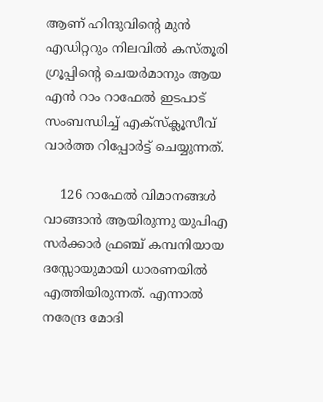ആണ് ഹിന്ദുവിന്റെ മുന്‍ എഡിറ്ററും നിലവില്‍ കസ്തൂരി ഗ്രൂപ്പിന്റെ ചെയര്‍മാനും ആയ എന്‍ റാം റാഫേല്‍ ഇടപാട് സംബന്ധിച്ച് എക്‌സ്‌ക്ലൂസീവ് വാര്‍ത്ത റിപ്പോര്‍ട്ട് ചെയ്യുന്നത്.

    126 റാഫേല്‍ വിമാനങ്ങള്‍ വാങ്ങാന്‍ ആയിരുന്നു യുപിഎ സര്‍ക്കാര്‍ ഫ്രഞ്ച് കമ്പനിയായ ദസ്സോയുമായി ധാരണയില്‍ എത്തിയിരുന്നത്. എന്നാല്‍ നരേന്ദ്ര മോദി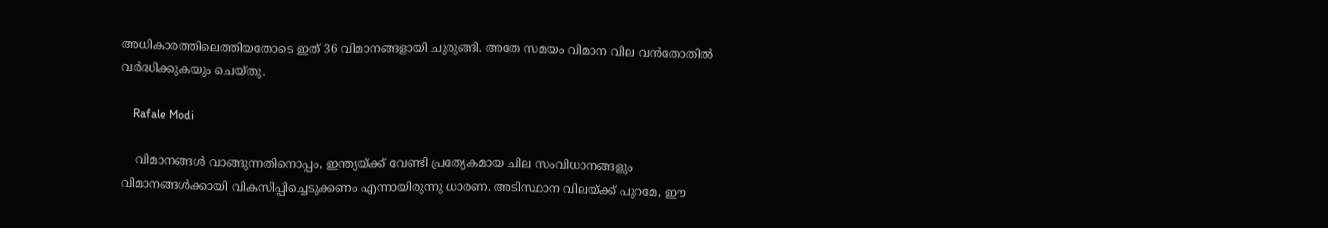അധികാരത്തിലെത്തിയതോടെ ഇത് 36 വിമാനങ്ങളായി ചുരുങ്ങി. അതേ സമയം വിമാന വില വന്‍തോതില്‍ വര്‍ദ്ധിക്കുകയും ചെയ്തു.

    Rafale Modi

    വിമാനങ്ങള്‍ വാങ്ങുന്നതിനൊപ്പം, ഇന്ത്യയ്ക്ക് വേണ്ടി പ്രത്യേകമായ ചില സംവിധാനങ്ങളും വിമാനങ്ങള്‍ക്കായി വികസിപ്പിച്ചെടുക്കണം എന്നായിരുന്നു ധാരണ. അടിസ്ഥാന വിലയ്ക്ക് പുറമേ, ഈ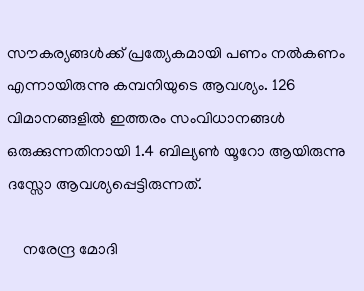സൗകര്യങ്ങള്‍ക്ക് പ്രത്യേകമായി പണം നല്‍കണം എന്നായിരുന്നു കമ്പനിയുടെ ആവശ്യം. 126 വിമാനങ്ങളില്‍ ഇത്തരം സംവിധാനങ്ങള്‍ ഒരുക്കുന്നതിനായി 1.4 ബില്യണ്‍ യൂറോ ആയിരുന്നു ദസ്സോ ആവശ്യപ്പെട്ടിരുന്നത്.

    നരേന്ദ്ര മോദി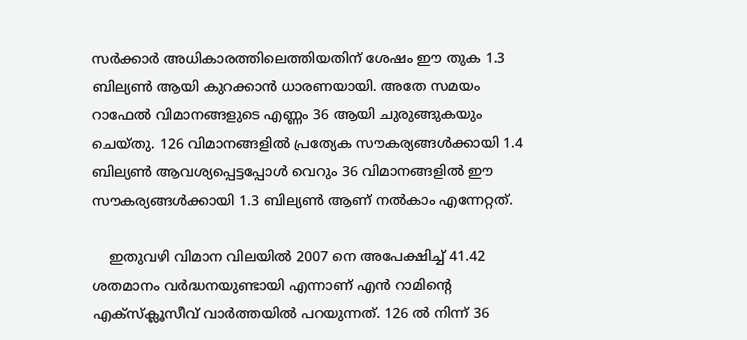സര്‍ക്കാര്‍ അധികാരത്തിലെത്തിയതിന് ശേഷം ഈ തുക 1.3 ബില്യണ്‍ ആയി കുറക്കാന്‍ ധാരണയായി. അതേ സമയം റാഫേല്‍ വിമാനങ്ങളുടെ എണ്ണം 36 ആയി ചുരുങ്ങുകയും ചെയ്തു. 126 വിമാനങ്ങളില്‍ പ്രത്യേക സൗകര്യങ്ങള്‍ക്കായി 1.4 ബില്യണ്‍ ആവശ്യപ്പെട്ടപ്പോള്‍ വെറും 36 വിമാനങ്ങളില്‍ ഈ സൗകര്യങ്ങള്‍ക്കായി 1.3 ബില്യണ്‍ ആണ് നല്‍കാം എന്നേറ്റത്.

    ഇതുവഴി വിമാന വിലയില്‍ 2007 നെ അപേക്ഷിച്ച് 41.42 ശതമാനം വര്‍ദ്ധനയുണ്ടായി എന്നാണ് എന്‍ റാമിന്റെ എക്‌സ്‌ക്ലൂസീവ് വാര്‍ത്തയില്‍ പറയുന്നത്. 126 ല്‍ നിന്ന് 36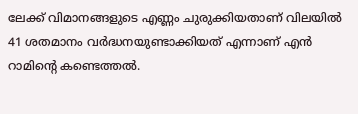ലേക്ക് വിമാനങ്ങളുടെ എണ്ണം ചുരുക്കിയതാണ് വിലയില്‍ 41 ശതമാനം വര്‍ദ്ധനയുണ്ടാക്കിയത് എന്നാണ് എന്‍ റാമിന്റെ കണ്ടെത്തല്‍.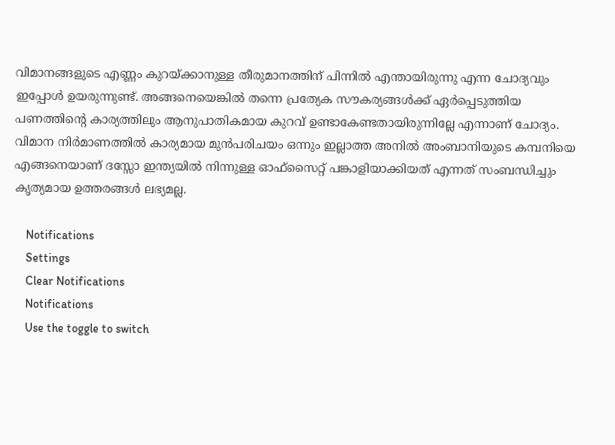വിമാനങ്ങളുടെ എണ്ണം കുറയ്ക്കാനുള്ള തീരുമാനത്തിന് പിന്നില്‍ എന്തായിരുന്നു എന്ന ചോദ്യവും ഇപ്പോള്‍ ഉയരുന്നുണ്ട്. അങ്ങനെയെങ്കില്‍ തന്നെ പ്രത്യേക സൗകര്യങ്ങള്‍ക്ക് ഏര്‍പ്പെടുത്തിയ പണത്തിന്റെ കാര്യത്തിലും ആനുപാതികമായ കുറവ് ഉണ്ടാകേണ്ടതായിരുന്നില്ലേ എന്നാണ് ചോദ്യം. വിമാന നിര്‍മാണത്തില്‍ കാര്യമായ മുന്‍പരിചയം ഒന്നും ഇല്ലാത്ത അനില്‍ അംബാനിയുടെ കമ്പനിയെ എങ്ങനെയാണ് ദസ്സോ ഇന്ത്യയില്‍ നിന്നുള്ള ഓഫ്‌സൈറ്റ് പങ്കാളിയാക്കിയത് എന്നത് സംബന്ധിച്ചും കൃത്യമായ ഉത്തരങ്ങള്‍ ലഭ്യമല്ല.

    Notifications
    Settings
    Clear Notifications
    Notifications
    Use the toggle to switch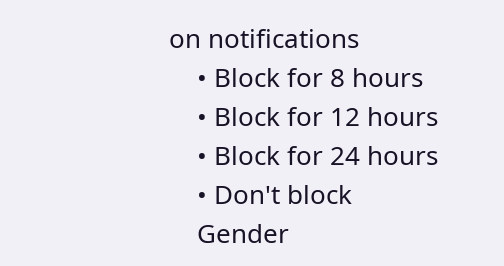on notifications
    • Block for 8 hours
    • Block for 12 hours
    • Block for 24 hours
    • Don't block
    Gender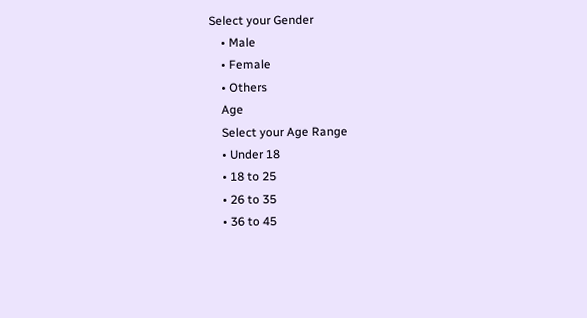Select your Gender
    • Male
    • Female
    • Others
    Age
    Select your Age Range
    • Under 18
    • 18 to 25
    • 26 to 35
    • 36 to 45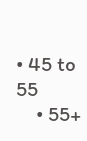• 45 to 55
    • 55+